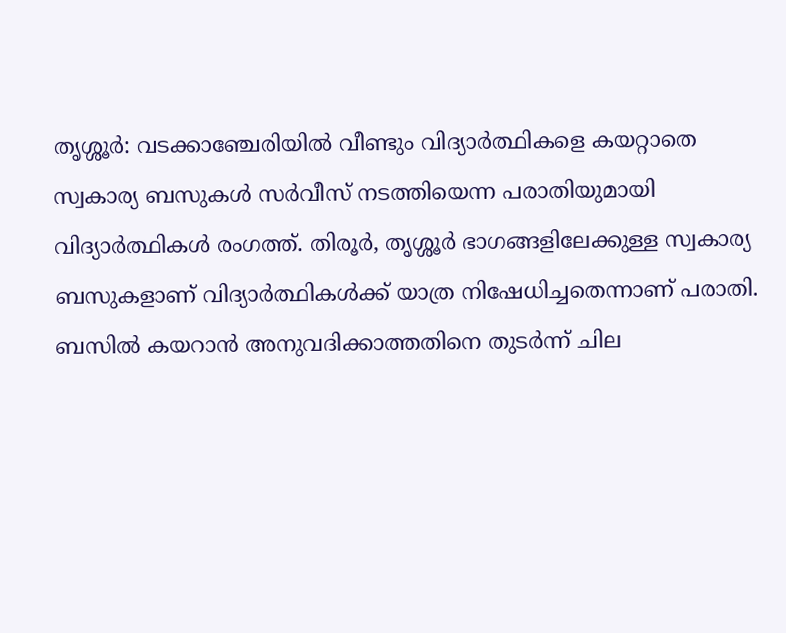തൃശ്ശൂർ: വടക്കാഞ്ചേരിയിൽ വീണ്ടും വിദ്യാർത്ഥികളെ കയറ്റാതെ സ്വകാര്യ ബസുകൾ സർവീസ് നടത്തിയെന്ന പരാതിയുമായി വിദ്യാർത്ഥികൾ രംഗത്ത്. തിരൂർ, തൃശ്ശൂർ ഭാഗങ്ങളിലേക്കുള്ള സ്വകാര്യ ബസുകളാണ് വിദ്യാർത്ഥികൾക്ക് യാത്ര നിഷേധിച്ചതെന്നാണ് പരാതി.
ബസിൽ കയറാൻ അനുവദിക്കാത്തതിനെ തുടർന്ന് ചില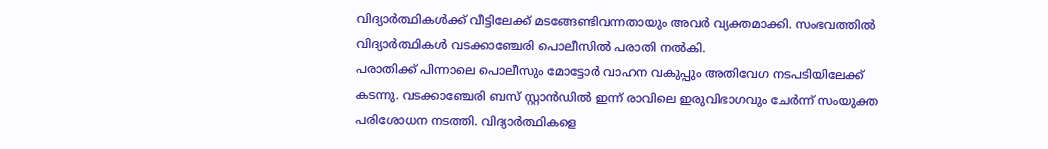വിദ്യാർത്ഥികൾക്ക് വീട്ടിലേക്ക് മടങ്ങേണ്ടിവന്നതായും അവർ വ്യക്തമാക്കി. സംഭവത്തിൽ വിദ്യാർത്ഥികൾ വടക്കാഞ്ചേരി പൊലീസിൽ പരാതി നൽകി.
പരാതിക്ക് പിന്നാലെ പൊലീസും മോട്ടോർ വാഹന വകുപ്പും അതിവേഗ നടപടിയിലേക്ക് കടന്നു. വടക്കാഞ്ചേരി ബസ് സ്റ്റാൻഡിൽ ഇന്ന് രാവിലെ ഇരുവിഭാഗവും ചേർന്ന് സംയുക്ത പരിശോധന നടത്തി. വിദ്യാർത്ഥികളെ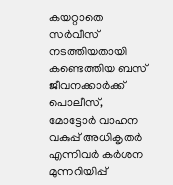കയറ്റാതെ സർവീസ് നടത്തിയതായി കണ്ടെത്തിയ ബസ് ജീവനക്കാർക്ക് പൊലീസ്, മോട്ടോർ വാഹന വകുപ്പ് അധികൃതർ എന്നിവർ കർശന മുന്നറിയിപ്പ്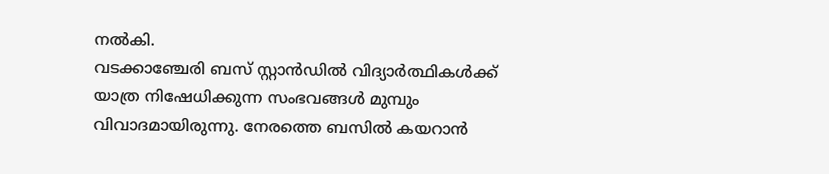നൽകി.
വടക്കാഞ്ചേരി ബസ് സ്റ്റാൻഡിൽ വിദ്യാർത്ഥികൾക്ക് യാത്ര നിഷേധിക്കുന്ന സംഭവങ്ങൾ മുമ്പും വിവാദമായിരുന്നു. നേരത്തെ ബസിൽ കയറാൻ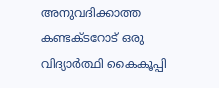അനുവദിക്കാത്ത കണ്ടക്ടറോട് ഒരു വിദ്യാർത്ഥി കൈകൂപ്പി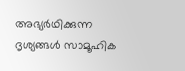അഭ്യർഥിക്കുന്ന ദൃശ്യങ്ങൾ സാമൂഹിക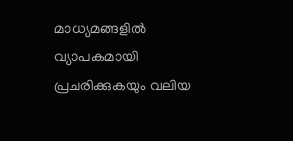മാധ്യമങ്ങളിൽ വ്യാപകമായി പ്രചരിക്കുകയും വലിയ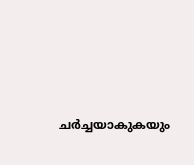ചർച്ചയാകുകയും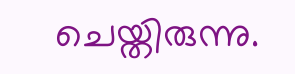ചെയ്തിരുന്നു.